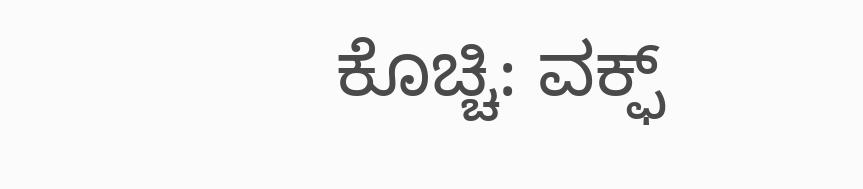ಕೊಚ್ಚಿ: ವಕ್ಫ್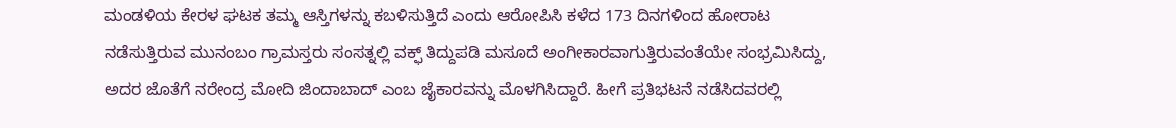ಮಂಡಳಿಯ ಕೇರಳ ಘಟಕ ತಮ್ಮ ಆಸ್ತಿಗಳನ್ನು ಕಬಳಿಸುತ್ತಿದೆ ಎಂದು ಆರೋಪಿಸಿ ಕಳೆದ 173 ದಿನಗಳಿಂದ ಹೋರಾಟ ನಡೆಸುತ್ತಿರುವ ಮುನಂಬಂ ಗ್ರಾಮಸ್ತರು ಸಂಸತ್ನಲ್ಲಿ ವಕ್ಫ್ ತಿದ್ದುಪಡಿ ಮಸೂದೆ ಅಂಗೀಕಾರವಾಗುತ್ತಿರುವಂತೆಯೇ ಸಂಭ್ರಮಿಸಿದ್ದು, ಅದರ ಜೊತೆಗೆ ನರೇಂದ್ರ ಮೋದಿ ಜಿಂದಾಬಾದ್ ಎಂಬ ಜೈಕಾರವನ್ನು ಮೊಳಗಿಸಿದ್ದಾರೆ. ಹೀಗೆ ಪ್ರತಿಭಟನೆ ನಡೆಸಿದವರಲ್ಲಿ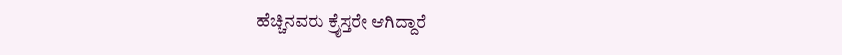ಹೆಚ್ಚಿನವರು ಕ್ರೈಸ್ತರೇ ಆಗಿದ್ದಾರೆ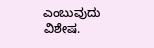ಎಂಬುವುದು ವಿಶೇಷ.